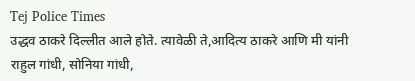Tej Police Times
उद्धव ठाकरे दिल्लीत आले होते. त्यावेळी ते,आदित्य ठाकरे आणि मी यांनी राहुल गांधी, सोनिया गांधी,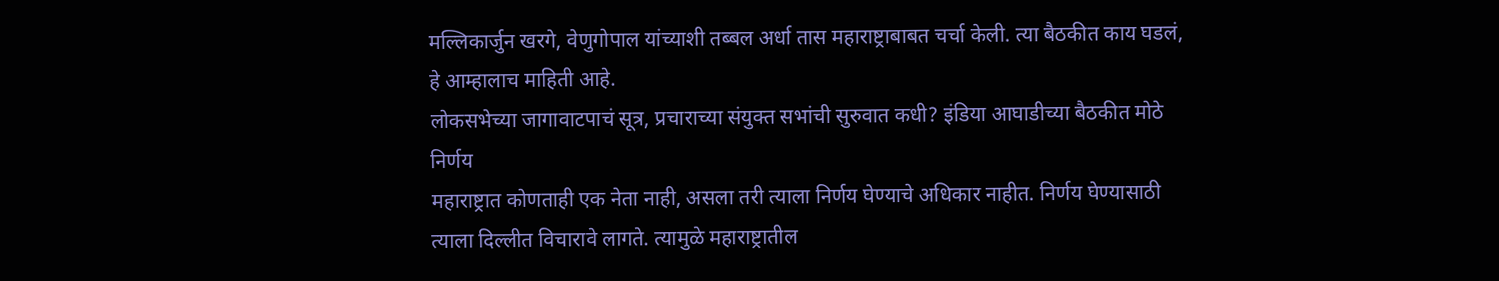मल्लिकार्जुन खरगे, वेणुगोपाल यांच्याशी तब्बल अर्धा तास महाराष्ट्राबाबत चर्चा केली. त्या बैठकीत काय घडलं, हे आम्हालाच माहिती आहे.
लोकसभेच्या जागावाटपाचं सूत्र, प्रचाराच्या संयुक्त सभांची सुरुवात कधी? इंडिया आघाडीच्या बैठकीत मोठे निर्णय
महाराष्ट्रात कोणताही एक नेता नाही, असला तरी त्याला निर्णय घेण्याचे अधिकार नाहीत. निर्णय घेण्यासाठी त्याला दिल्लीत विचारावे लागते. त्यामुळे महाराष्ट्रातील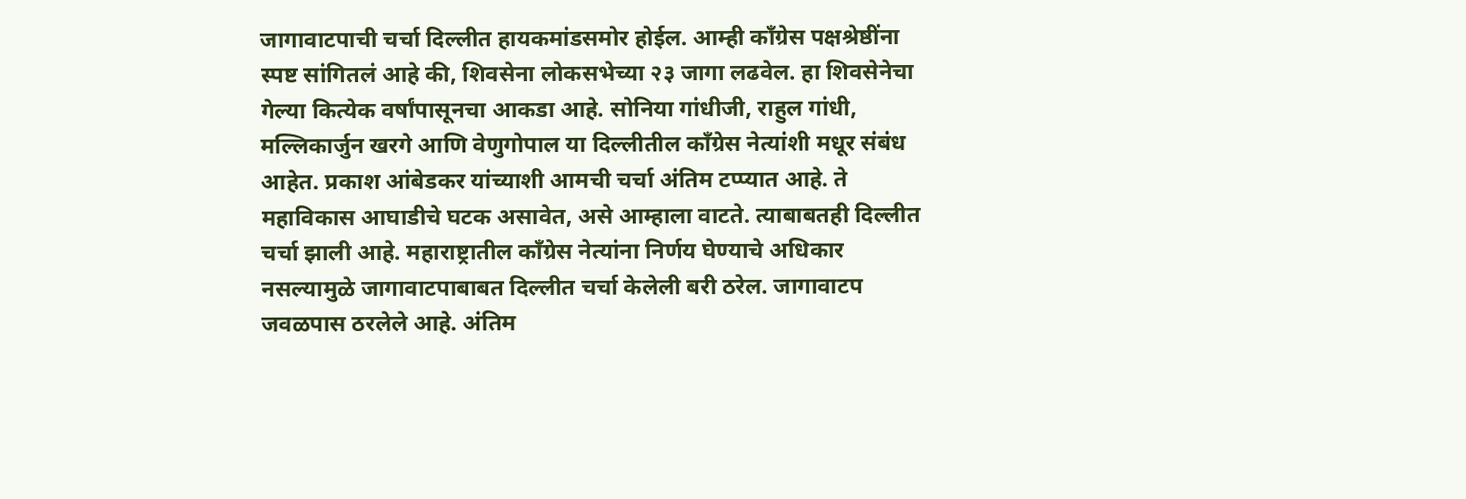जागावाटपाची चर्चा दिल्लीत हायकमांडसमोर होईल. आम्ही काँग्रेस पक्षश्रेष्ठींना स्पष्ट सांगितलं आहे की, शिवसेना लोकसभेच्या २३ जागा लढवेल. हा शिवसेनेचा गेल्या कित्येक वर्षांपासूनचा आकडा आहे. सोनिया गांधीजी, राहुल गांधी, मल्लिकार्जुन खरगे आणि वेणुगोपाल या दिल्लीतील काँग्रेस नेत्यांशी मधूर संबंध आहेत. प्रकाश आंबेडकर यांच्याशी आमची चर्चा अंतिम टप्प्यात आहे. ते महाविकास आघाडीचे घटक असावेत, असे आम्हाला वाटते. त्याबाबतही दिल्लीत चर्चा झाली आहे. महाराष्ट्रातील काँग्रेस नेत्यांना निर्णय घेण्याचे अधिकार नसल्यामुळे जागावाटपाबाबत दिल्लीत चर्चा केलेली बरी ठरेल. जागावाटप जवळपास ठरलेले आहे. अंतिम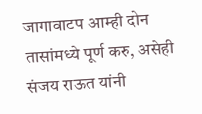जागावाटप आम्ही दोन तासांमध्ये पूर्ण करु, असेही संजय राऊत यांनी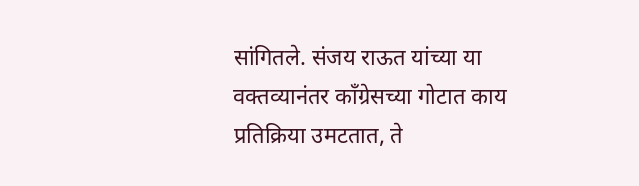सांगितले. संजय राऊत यांच्या या वक्तव्यानंतर काँग्रेसच्या गोटात काय प्रतिक्रिया उमटतात, ते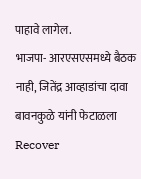पाहावे लागेल.
भाजपा- आरएसएसमध्ये बैठक नाही, जितेंद्र आव्हाडांचा दावा बावनकुळे यांनी फेटाळला
Recover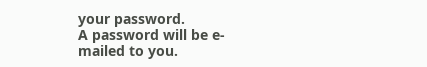your password.
A password will be e-mailed to you.